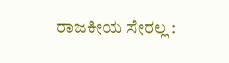ರಾಜಕೀಯ ಸೇರಲ್ಲ :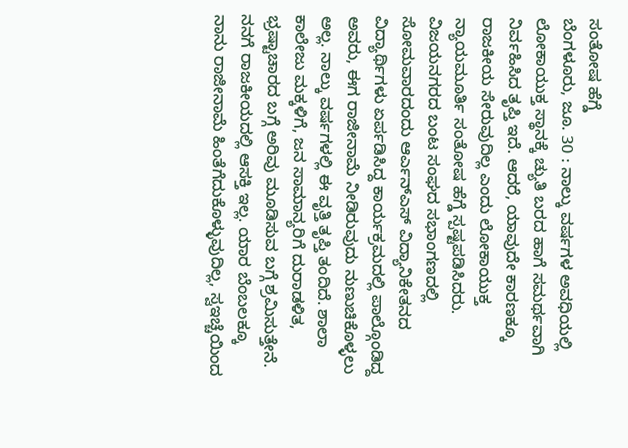ಸಂತೋಷ ಹೆಗ್ಡೆ
ಬೆಂಗಳೂರು, ಜೂ. 30 : ನಾಲ್ಕು ವರ್ಷಗಳ ಅವಧಿಯಲ್ಲಿ ಲೋಕಾಯುಕ್ತ ಸ್ಥಾನಕ್ಕೆ ಚ್ಯುತಿ ಬರದ ಹಾಗೆ ಸಮರ್ಥವಾಗಿ ನಿರ್ವಹಿಸಿದ ತೃಪ್ತಿ ಇದೆ. ಆದರೆ, ಯಾವುದೇ ಕಾರಣಕ್ಕೂ ರಾಜಕೀಯ ಸೇರುವುದಿಲ್ಲ ಎಂದು ಲೋಕಾಯುಕ್ತ ನ್ಯಾಯಮೂರ್ತಿ ಸಂತೋಷ ಹೆಗ್ಡೆ ಸ್ಪಷ್ಟಪಡಿಸಿದರು.
ವಿಜಯನಗರದ ಬಂಟ ಸಂಘದ ಸಭಾಂಗಣದಲ್ಲಿ ಸೋಮವಾರದಂದು ಆರ್ಎನ್ಎಸ್ ವಿದ್ಯಾನಿಕೇತನದ ವಿದ್ಯಾರ್ಥಿಗಳು ಏರ್ಪಡಿಸಿದ್ದ ಕಾರ್ಯಕ್ರಮದಲ್ಲಿ ಪಾಲ್ಗೊಂಡಿದ್ದ ಅವರು, ಈಗ ರಾಜೀನಾಮೆ ನೀಡಿರುವುದು ನುಣುಚಿಕೊಳ್ಳಲು ಅಲ್ಲ. ನಾಲ್ಕು ವರ್ಷಗಳಲ್ಲಿ ಈ ವೃತ್ತಿ ತೃಪ್ತಿ ತಂದಿದೆ. ಶಾಲಾ ಕಾಲೇಜು ಮಕ್ಕಳಿಗೆ, ಜನ ಸಾಮಾನ್ಯರಿಗೆ ದುರಾಡಳಿತ, ಭ್ರಷ್ಟಾಚಾರದ ಬಗ್ಗೆ ಅರಿವು ಮೂಡಿಸುವ ಬಗ್ಗೆ ಶ್ರಮಿಸುತ್ತೇನೆ. ನನಗೆ ರಾಜಕೀಯದಲ್ಲಿ ಆಸಕ್ತಿ ಇಲ್ಲ. ಯಾರ ಬೆಂಬಲಕ್ಕೂ ನಾನು ರಾಜೀನಾಮೆ ಹಿಂತೆಗೆದುಕೊಳ್ಳುವುದಿಲ್ಲ, ಸ್ವಇಚ್ಚೆಯಿಂದ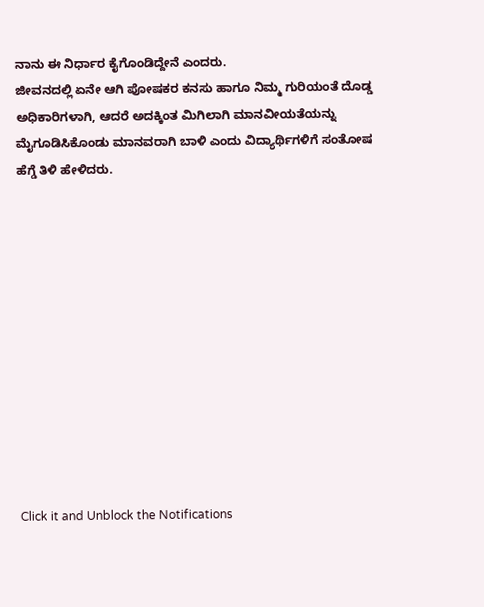ನಾನು ಈ ನಿರ್ಧಾರ ಕೈಗೊಂಡಿದ್ದೇನೆ ಎಂದರು.
ಜೀವನದಲ್ಲಿ ಏನೇ ಆಗಿ ಪೋಷಕರ ಕನಸು ಹಾಗೂ ನಿಮ್ಮ ಗುರಿಯಂತೆ ದೊಡ್ಡ ಅಧಿಕಾರಿಗಳಾಗಿ, ಆದರೆ ಅದಕ್ಕಿಂತ ಮಿಗಿಲಾಗಿ ಮಾನವೀಯತೆಯನ್ನು ಮೈಗೂಡಿಸಿಕೊಂಡು ಮಾನವರಾಗಿ ಬಾಳಿ ಎಂದು ವಿದ್ಯಾರ್ಥಿಗಳಿಗೆ ಸಂತೋಷ ಹೆಗ್ಡೆ ತಿಳಿ ಹೇಳಿದರು.












Click it and Unblock the Notifications